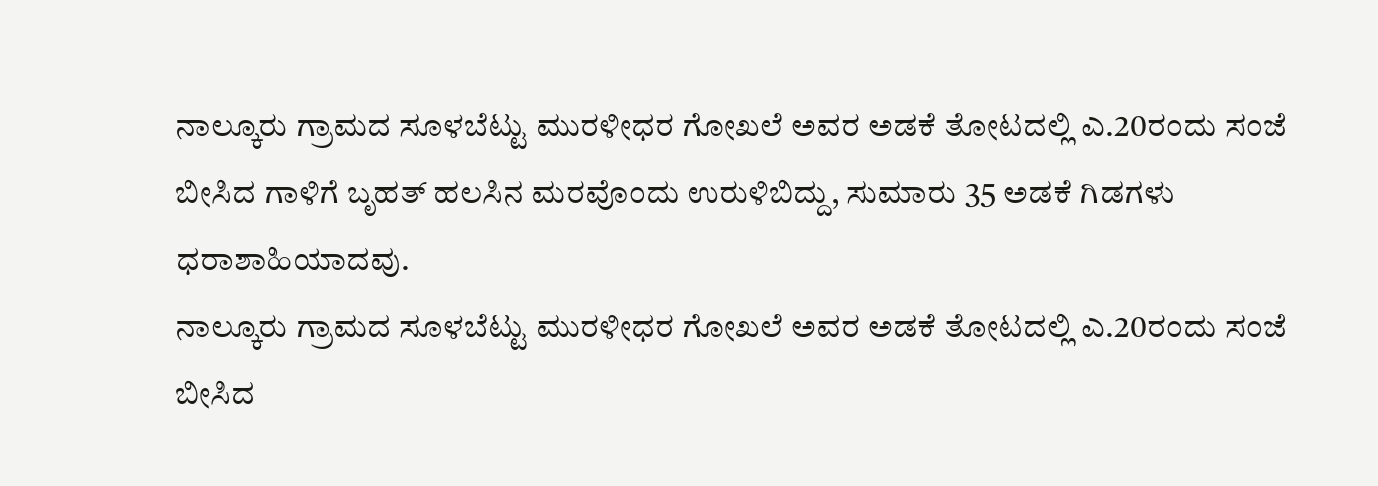ನಾಲ್ಕೂರು ಗ್ರಾಮದ ಸೂಳಬೆಟ್ಟು ಮುರಳೀಧರ ಗೋಖಲೆ ಅವರ ಅಡಕೆ ತೋಟದಲ್ಲಿ ಎ.20ರಂದು ಸಂಜೆ ಬೀಸಿದ ಗಾಳಿಗೆ ಬೃಹತ್ ಹಲಸಿನ ಮರವೊಂದು ಉರುಳಿಬಿದ್ದು, ಸುಮಾರು 35 ಅಡಕೆ ಗಿಡಗಳು ಧರಾಶಾಹಿಯಾದವು.
ನಾಲ್ಕೂರು ಗ್ರಾಮದ ಸೂಳಬೆಟ್ಟು ಮುರಳೀಧರ ಗೋಖಲೆ ಅವರ ಅಡಕೆ ತೋಟದಲ್ಲಿ ಎ.20ರಂದು ಸಂಜೆ ಬೀಸಿದ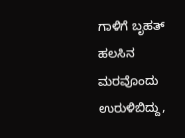ಗಾಳಿಗೆ ಬೃಹತ್ ಹಲಸಿನ ಮರವೊಂದು ಉರುಳಿಬಿದ್ದು,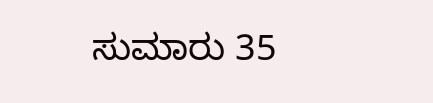ಸುಮಾರು 35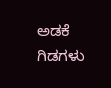ಅಡಕೆ ಗಿಡಗಳು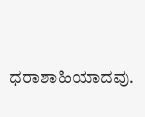ಧರಾಶಾಹಿಯಾದವು.